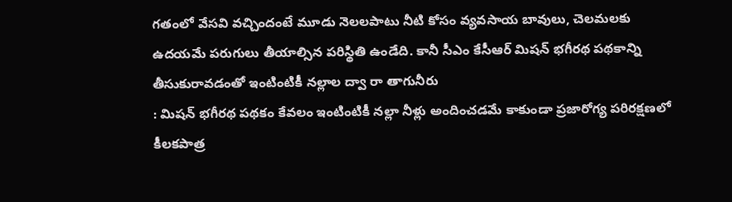గతంలో వేసవి వచ్చిందంటే మూడు నెలలపాటు నీటి కోసం వ్యవసాయ బావులు, చెలమలకు ఉదయమే పరుగులు తీయాల్సిన పరిస్థితి ఉండేది. కానీ సీఎం కేసీఆర్ మిషన్ భగీరథ పథకాన్ని తీసుకురావడంతో ఇంటింటికీ నల్లాల ద్వా రా తాగునీరు
: మిషన్ భగీరథ పథకం కేవలం ఇంటింటికీ నల్లా నీళ్లు అందించడమే కాకుండా ప్రజారోగ్య పరిరక్షణలో కీలకపాత్ర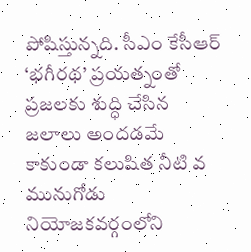పోషిస్తున్నది. సీఎం కేసీఆర్ ‘భగీరథ’ ప్రయత్నంతో ప్రజలకు శుద్ధి చేసిన జలాలు అందడమే కాకుండా కలుషిత నీటి వ
మునుగోడు నియోజకవర్గంలోని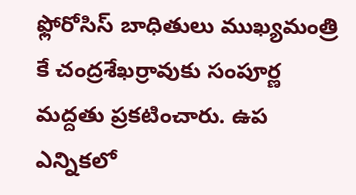ఫ్లోరోసిస్ బాధితులు ముఖ్యమంత్రి కే చంద్రశేఖర్రావుకు సంపూర్ణ మద్దతు ప్రకటించారు. ఉప ఎన్నికలో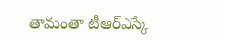తామంతా టీఆర్ఎస్కే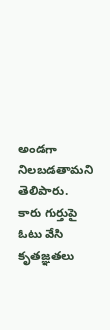అండగా నిలబడతామని తెలిపారు. కారు గుర్తుపై ఓటు వేసి కృతజ్ఞతలు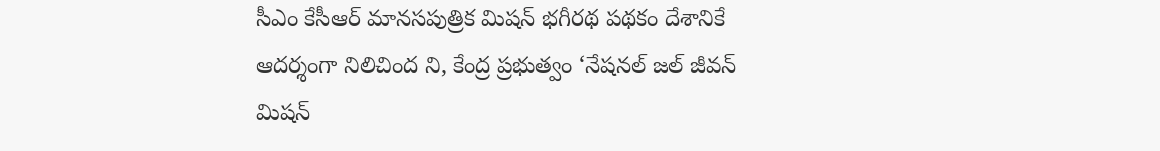సీఎం కేసీఆర్ మానసపుత్రిక మిషన్ భగీరథ పథకం దేశానికే ఆదర్శంగా నిలిచింద ని, కేంద్ర ప్రభుత్వం ‘నేషనల్ జల్ జీవన్ మిషన్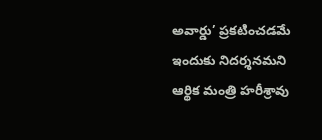అవార్డు’ ప్రకటించడమే ఇందుకు నిదర్శనమని ఆర్థిక మంత్రి హరీశ్రావు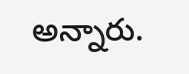అన్నారు.